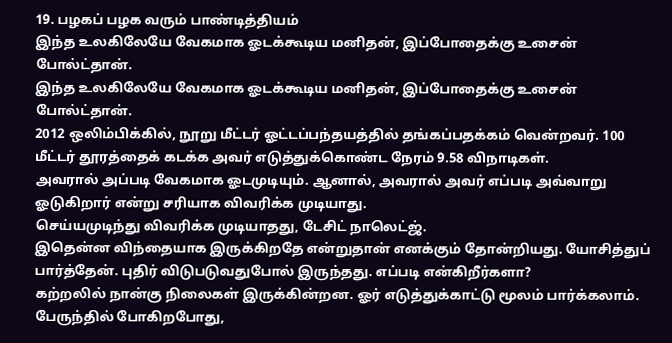19. பழகப் பழக வரும் பாண்டித்தியம்
இந்த உலகிலேயே வேகமாக ஓடக்கூடிய மனிதன், இப்போதைக்கு உசைன் போல்ட்தான்.
இந்த உலகிலேயே வேகமாக ஓடக்கூடிய மனிதன், இப்போதைக்கு உசைன் போல்ட்தான்.
2012 ஒலிம்பிக்கில், நூறு மீட்டர் ஓட்டப்பந்தயத்தில் தங்கப்பதக்கம் வென்றவர். 100 மீட்டர் தூரத்தைக் கடக்க அவர் எடுத்துக்கொண்ட நேரம் 9.58 விநாடிகள்.
அவரால் அப்படி வேகமாக ஓடமுடியும். ஆனால், அவரால் அவர் எப்படி அவ்வாறு ஓடுகிறார் என்று சரியாக விவரிக்க முடியாது.
செய்யமுடிந்து விவரிக்க முடியாதது, டேசிட் நாலெட்ஜ்.
இதென்ன விந்தையாக இருக்கிறதே என்றுதான் எனக்கும் தோன்றியது. யோசித்துப் பார்த்தேன். புதிர் விடுபடுவதுபோல் இருந்தது. எப்படி என்கிறீர்களா?
கற்றலில் நான்கு நிலைகள் இருக்கின்றன. ஓர் எடுத்துக்காட்டு மூலம் பார்க்கலாம்.
பேருந்தில் போகிறபோது,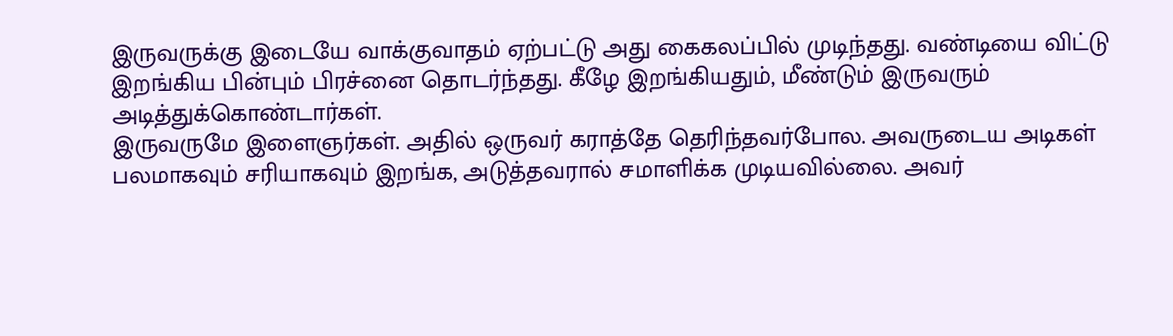இருவருக்கு இடையே வாக்குவாதம் ஏற்பட்டு அது கைகலப்பில் முடிந்தது. வண்டியை விட்டு இறங்கிய பின்பும் பிரச்னை தொடர்ந்தது. கீழே இறங்கியதும், மீண்டும் இருவரும் அடித்துக்கொண்டார்கள்.
இருவருமே இளைஞர்கள். அதில் ஒருவர் கராத்தே தெரிந்தவர்போல. அவருடைய அடிகள் பலமாகவும் சரியாகவும் இறங்க, அடுத்தவரால் சமாளிக்க முடியவில்லை. அவர்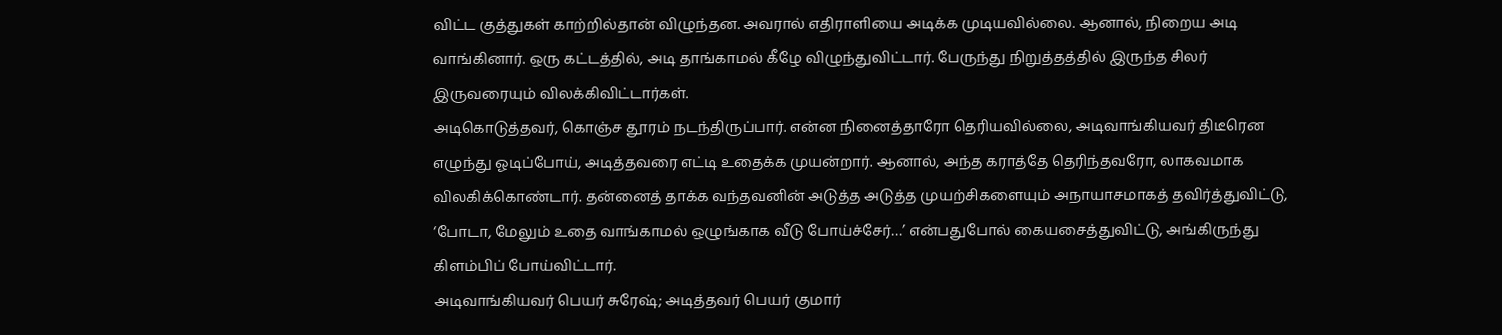விட்ட குத்துகள் காற்றில்தான் விழுந்தன. அவரால் எதிராளியை அடிக்க முடியவில்லை. ஆனால், நிறைய அடி வாங்கினார். ஒரு கட்டத்தில், அடி தாங்காமல் கீழே விழுந்துவிட்டார். பேருந்து நிறுத்தத்தில் இருந்த சிலர் இருவரையும் விலக்கிவிட்டார்கள்.
அடிகொடுத்தவர், கொஞ்ச தூரம் நடந்திருப்பார். என்ன நினைத்தாரோ தெரியவில்லை, அடிவாங்கியவர் திடீரென எழுந்து ஓடிப்போய், அடித்தவரை எட்டி உதைக்க முயன்றார். ஆனால், அந்த கராத்தே தெரிந்தவரோ, லாகவமாக விலகிக்கொண்டார். தன்னைத் தாக்க வந்தவனின் அடுத்த அடுத்த முயற்சிகளையும் அநாயாசமாகத் தவிர்த்துவிட்டு, ‘போடா, மேலும் உதை வாங்காமல் ஒழுங்காக வீடு போய்ச்சேர்…’ என்பதுபோல் கையசைத்துவிட்டு, அங்கிருந்து கிளம்பிப் போய்விட்டார்.
அடிவாங்கியவர் பெயர் சுரேஷ்; அடித்தவர் பெயர் குமார்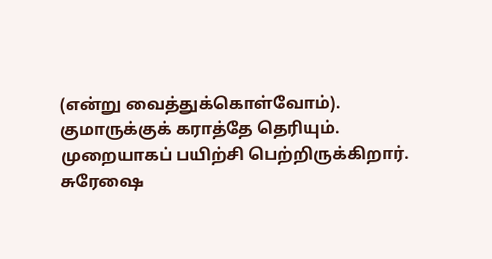(என்று வைத்துக்கொள்வோம்). குமாருக்குக் கராத்தே தெரியும். முறையாகப் பயிற்சி பெற்றிருக்கிறார்.
சுரேஷை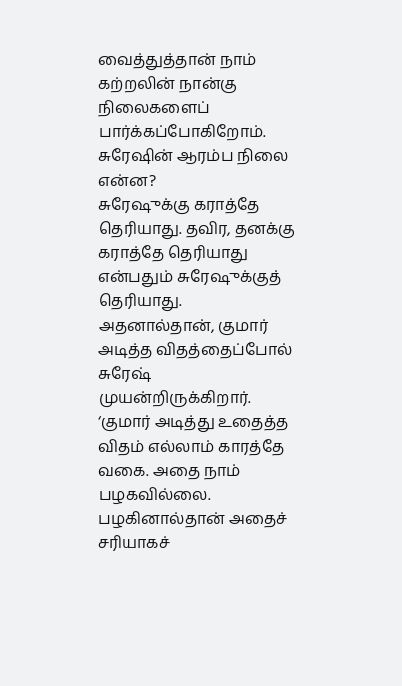வைத்துத்தான் நாம் கற்றலின் நான்கு நிலைகளைப் பார்க்கப்போகிறோம்.
சுரேஷின் ஆரம்ப நிலை என்ன?
சுரேஷுக்கு கராத்தே தெரியாது. தவிர, தனக்கு கராத்தே தெரியாது என்பதும் சுரேஷுக்குத் தெரியாது. அதனால்தான், குமார் அடித்த விதத்தைப்போல் சுரேஷ் முயன்றிருக்கிறார்.
‘குமார் அடித்து உதைத்த விதம் எல்லாம் காரத்தே வகை. அதை நாம் பழகவில்லை. பழகினால்தான் அதைச் சரியாகச்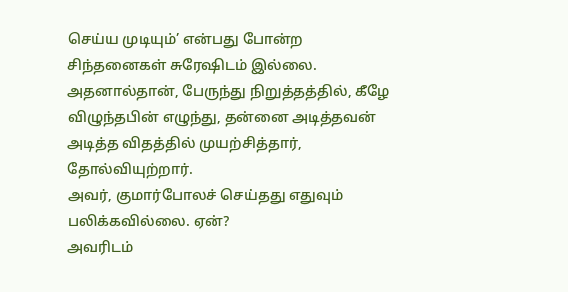செய்ய முடியும்’ என்பது போன்ற சிந்தனைகள் சுரேஷிடம் இல்லை. அதனால்தான், பேருந்து நிறுத்தத்தில், கீழே விழுந்தபின் எழுந்து, தன்னை அடித்தவன் அடித்த விதத்தில் முயற்சித்தார், தோல்வியுற்றார்.
அவர், குமார்போலச் செய்தது எதுவும் பலிக்கவில்லை. ஏன்?
அவரிடம்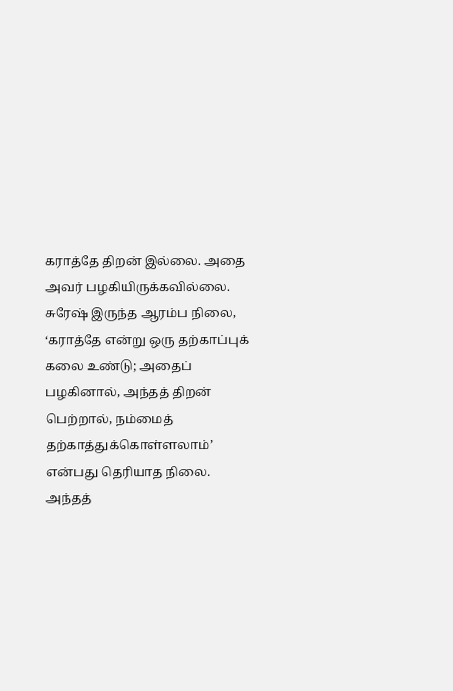கராத்தே திறன் இல்லை. அதை அவர் பழகியிருக்கவில்லை.
சுரேஷ் இருந்த ஆரம்ப நிலை, ‘கராத்தே என்று ஒரு தற்காப்புக் கலை உண்டு; அதைப் பழகினால், அந்தத் திறன் பெற்றால், நம்மைத் தற்காத்துக்கொள்ளலாம்’ என்பது தெரியாத நிலை.
அந்தத்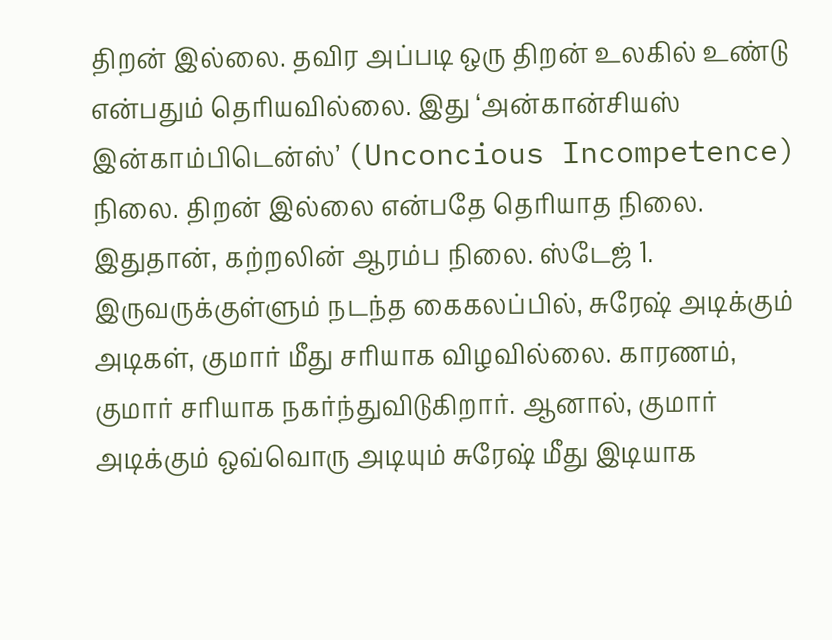திறன் இல்லை. தவிர அப்படி ஒரு திறன் உலகில் உண்டு என்பதும் தெரியவில்லை. இது ‘அன்கான்சியஸ் இன்காம்பிடென்ஸ்’ (Unconcious Incompetence) நிலை. திறன் இல்லை என்பதே தெரியாத நிலை.
இதுதான், கற்றலின் ஆரம்ப நிலை. ஸ்டேஜ் 1.
இருவருக்குள்ளும் நடந்த கைகலப்பில், சுரேஷ் அடிக்கும் அடிகள், குமார் மீது சரியாக விழவில்லை. காரணம், குமார் சரியாக நகர்ந்துவிடுகிறார். ஆனால், குமார் அடிக்கும் ஒவ்வொரு அடியும் சுரேஷ் மீது இடியாக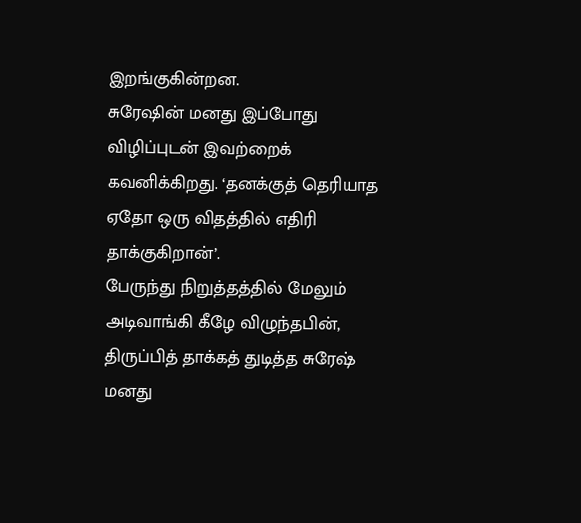இறங்குகின்றன.
சுரேஷின் மனது இப்போது விழிப்புடன் இவற்றைக் கவனிக்கிறது. ‘தனக்குத் தெரியாத ஏதோ ஒரு விதத்தில் எதிரி தாக்குகிறான்’.
பேருந்து நிறுத்தத்தில் மேலும் அடிவாங்கி கீழே விழுந்தபின், திருப்பித் தாக்கத் துடித்த சுரேஷ் மனது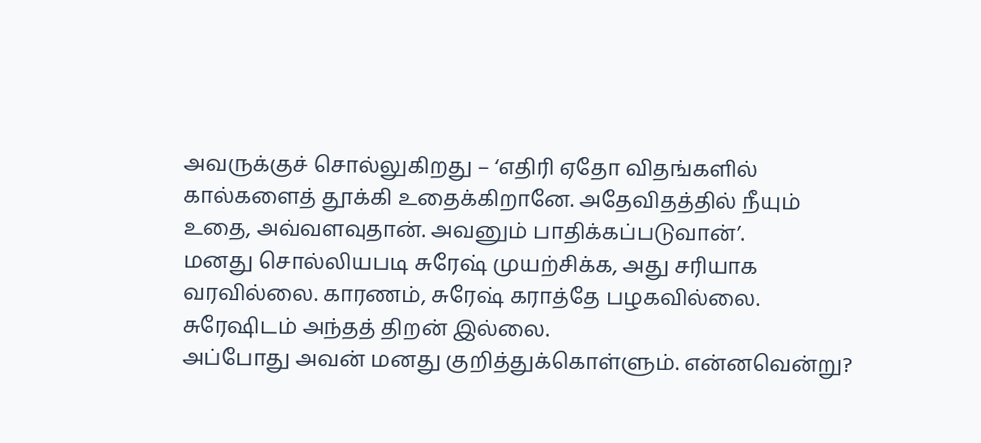அவருக்குச் சொல்லுகிறது – ‘எதிரி ஏதோ விதங்களில் கால்களைத் தூக்கி உதைக்கிறானே. அதேவிதத்தில் நீயும் உதை, அவ்வளவுதான். அவனும் பாதிக்கப்படுவான்’.
மனது சொல்லியபடி சுரேஷ் முயற்சிக்க, அது சரியாக வரவில்லை. காரணம், சுரேஷ் கராத்தே பழகவில்லை. சுரேஷிடம் அந்தத் திறன் இல்லை.
அப்போது அவன் மனது குறித்துக்கொள்ளும். என்னவென்று?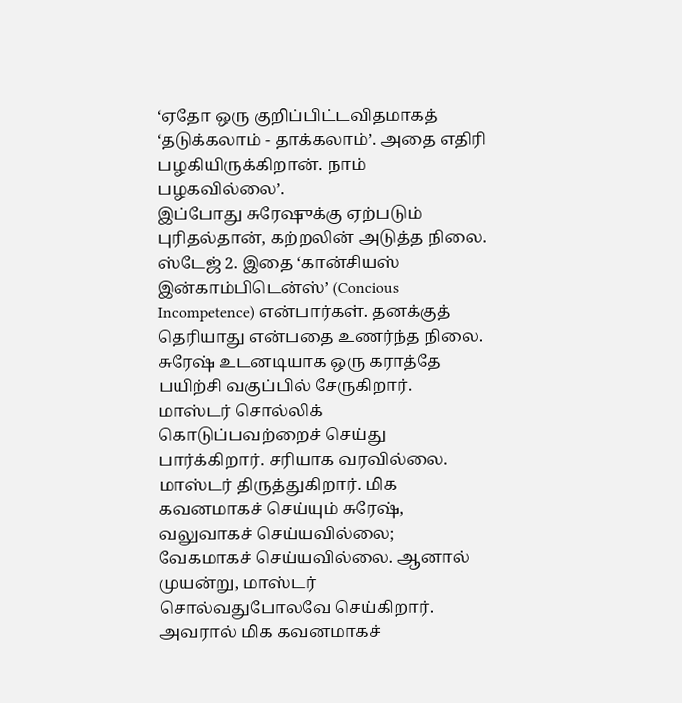‘ஏதோ ஒரு குறிப்பிட்டவிதமாகத் ‘தடுக்கலாம் - தாக்கலாம்’. அதை எதிரி பழகியிருக்கிறான். நாம் பழகவில்லை’.
இப்போது சுரேஷுக்கு ஏற்படும் புரிதல்தான், கற்றலின் அடுத்த நிலை. ஸ்டேஜ் 2. இதை ‘கான்சியஸ் இன்காம்பிடென்ஸ்’ (Concious Incompetence) என்பார்கள். தனக்குத் தெரியாது என்பதை உணர்ந்த நிலை.
சுரேஷ் உடனடியாக ஒரு கராத்தே பயிற்சி வகுப்பில் சேருகிறார். மாஸ்டர் சொல்லிக் கொடுப்பவற்றைச் செய்து பார்க்கிறார். சரியாக வரவில்லை. மாஸ்டர் திருத்துகிறார். மிக கவனமாகச் செய்யும் சுரேஷ், வலுவாகச் செய்யவில்லை; வேகமாகச் செய்யவில்லை. ஆனால் முயன்று, மாஸ்டர் சொல்வதுபோலவே செய்கிறார். அவரால் மிக கவனமாகச்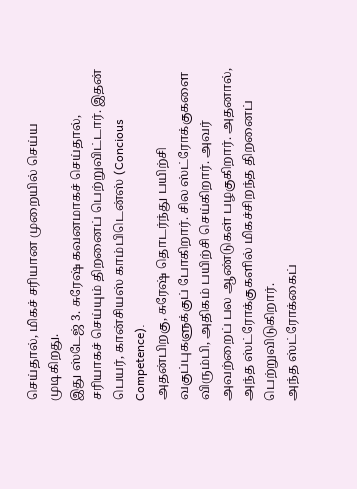செய்தால், மிகச் சரியான முறையில் செய்ய முடிகிறது.
இது ஸ்டேஜ் 3. சுரேஷ் கவனமாகச் செய்தால், சரியாகச் செய்யும் திறனைப் பெற்றுவிட்டார். இதன் பெயர், கான்சியஸ் காம்பிடென்ஸ் (Concious Competence).
அதன்பிறகு, சுரேஷ் தொடர்ந்து பயிற்சி வகுப்புகளுக்குப் போகிறார். சில ஸ்ட்ரோக்குகளை விரும்பி, அதிகம் பயிற்சி செய்கிறார். அவர் அவற்றைப் பல ஆண்டுகள் பழகுகிறார். அதனால், அந்த ஸ்ட்ரோக்குகளில் மிகச்சிறந்த திறனைப் பெற்றுவிடுகிறார்.
அந்த ஸ்ட்ரோக்கைப்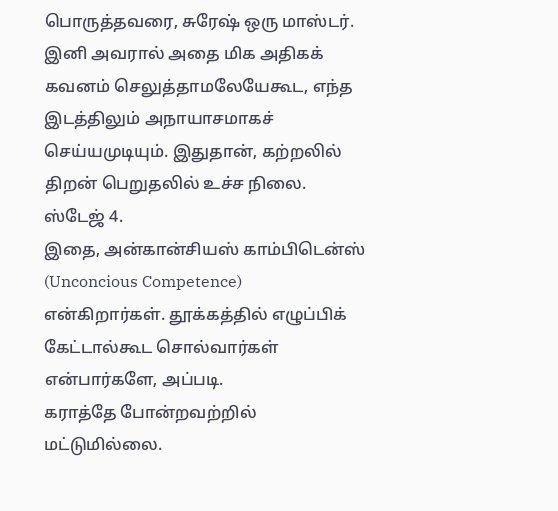பொருத்தவரை, சுரேஷ் ஒரு மாஸ்டர். இனி அவரால் அதை மிக அதிகக் கவனம் செலுத்தாமலேயேகூட, எந்த இடத்திலும் அநாயாசமாகச் செய்யமுடியும். இதுதான், கற்றலில் திறன் பெறுதலில் உச்ச நிலை. ஸ்டேஜ் 4.
இதை, அன்கான்சியஸ் காம்பிடென்ஸ் (Unconcious Competence) என்கிறார்கள். தூக்கத்தில் எழுப்பிக் கேட்டால்கூட சொல்வார்கள் என்பார்களே, அப்படி.
கராத்தே போன்றவற்றில் மட்டுமில்லை.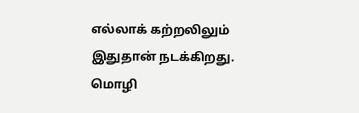எல்லாக் கற்றலிலும் இதுதான் நடக்கிறது. மொழி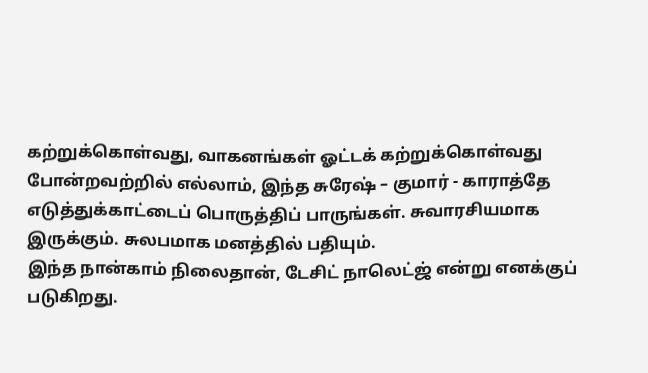கற்றுக்கொள்வது, வாகனங்கள் ஓட்டக் கற்றுக்கொள்வது போன்றவற்றில் எல்லாம், இந்த சுரேஷ் – குமார் - காராத்தே எடுத்துக்காட்டைப் பொருத்திப் பாருங்கள். சுவாரசியமாக இருக்கும். சுலபமாக மனத்தில் பதியும்.
இந்த நான்காம் நிலைதான், டேசிட் நாலெட்ஜ் என்று எனக்குப் படுகிறது.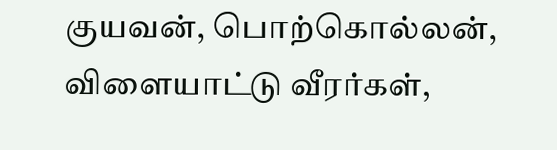குயவன், பொற்கொல்லன், விளையாட்டு வீரர்கள்,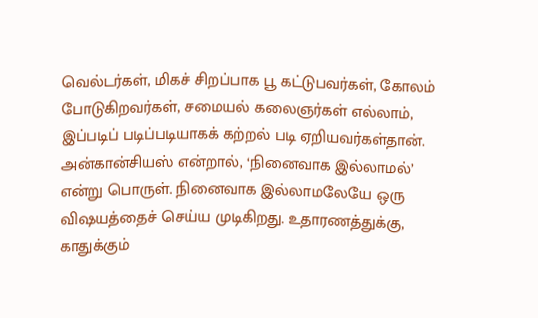வெல்டர்கள், மிகச் சிறப்பாக பூ கட்டுபவர்கள், கோலம் போடுகிறவர்கள், சமையல் கலைஞர்கள் எல்லாம், இப்படிப் படிப்படியாகக் கற்றல் படி ஏறியவர்கள்தான்.
அன்கான்சியஸ் என்றால், ‘நினைவாக இல்லாமல்’ என்று பொருள். நினைவாக இல்லாமலேயே ஒரு விஷயத்தைச் செய்ய முடிகிறது. உதாரணத்துக்கு, காதுக்கும்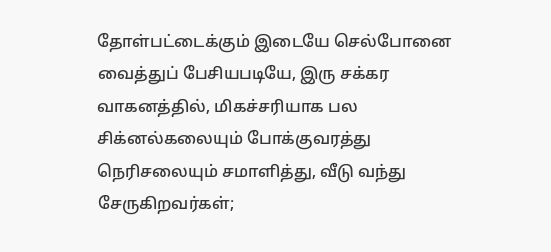தோள்பட்டைக்கும் இடையே செல்போனை வைத்துப் பேசியபடியே, இரு சக்கர வாகனத்தில், மிகச்சரியாக பல சிக்னல்கலையும் போக்குவரத்து நெரிசலையும் சமாளித்து, வீடு வந்து சேருகிறவர்கள்;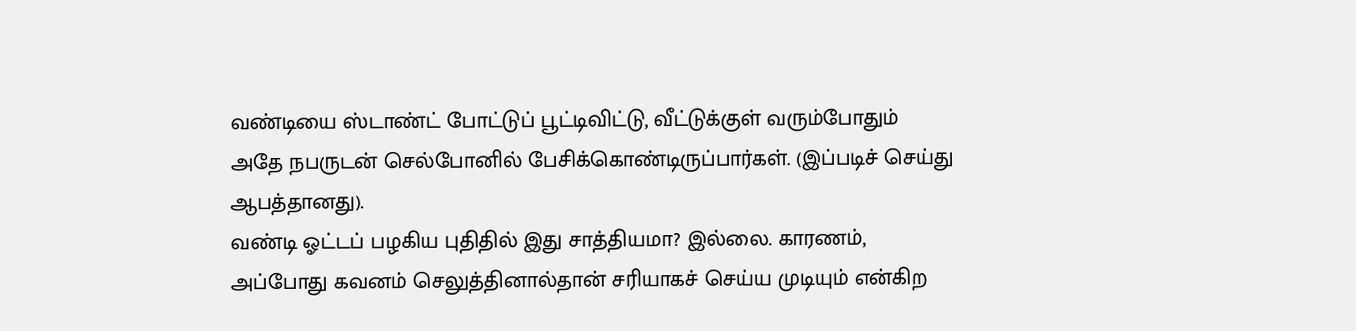வண்டியை ஸ்டாண்ட் போட்டுப் பூட்டிவிட்டு, வீட்டுக்குள் வரும்போதும் அதே நபருடன் செல்போனில் பேசிக்கொண்டிருப்பார்கள். (இப்படிச் செய்து ஆபத்தானது).
வண்டி ஓட்டப் பழகிய புதிதில் இது சாத்தியமா? இல்லை. காரணம், அப்போது கவனம் செலுத்தினால்தான் சரியாகச் செய்ய முடியும் என்கிற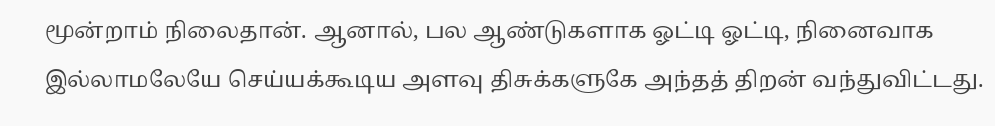மூன்றாம் நிலைதான். ஆனால், பல ஆண்டுகளாக ஓட்டி ஓட்டி, நினைவாக இல்லாமலேயே செய்யக்கூடிய அளவு திசுக்களுகே அந்தத் திறன் வந்துவிட்டது.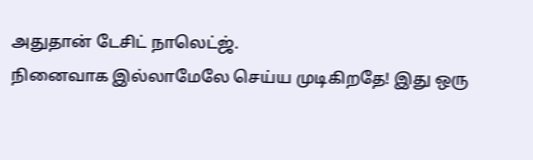அதுதான் டேசிட் நாலெட்ஜ்.
நினைவாக இல்லாமேலே செய்ய முடிகிறதே! இது ஒரு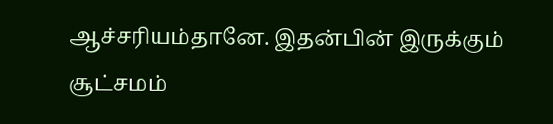ஆச்சரியம்தானே. இதன்பின் இருக்கும் சூட்சமம்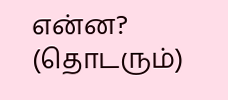என்ன?
(தொடரும்)